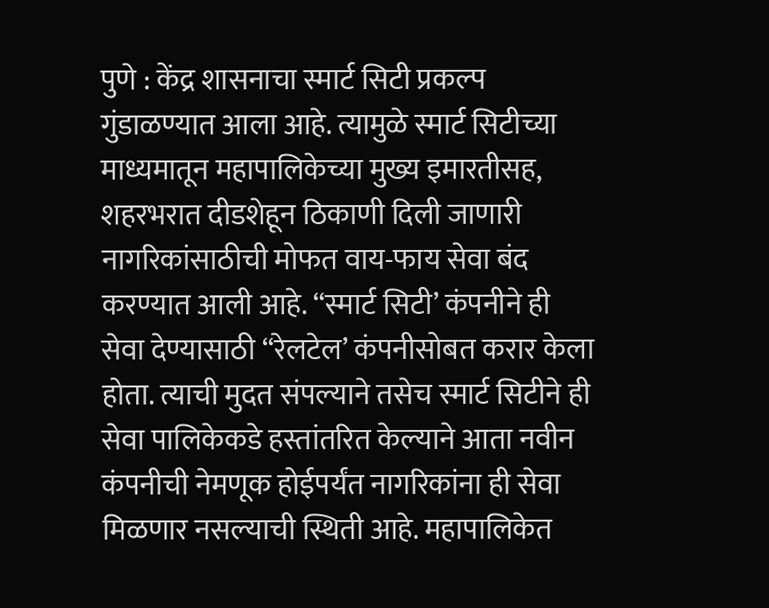पुणे : केंद्र शासनाचा स्मार्ट सिटी प्रकल्प गुंडाळण्यात आला आहे. त्यामुळे स्मार्ट सिटीच्या माध्यमातून महापालिकेच्या मुख्य इमारतीसह, शहरभरात दीडशेहून ठिकाणी दिली जाणारी नागरिकांसाठीची मोफत वाय-फाय सेवा बंद करण्यात आली आहे. “स्मार्ट सिटी’ कंपनीने ही सेवा देण्यासाठी “रेलटेल’ कंपनीसोबत करार केला होता. त्याची मुदत संपल्याने तसेच स्मार्ट सिटीने ही सेवा पालिकेकडे हस्तांतरित केल्याने आता नवीन कंपनीची नेमणूक होईपर्यंत नागरिकांना ही सेवा मिळणार नसल्याची स्थिती आहे. महापालिकेत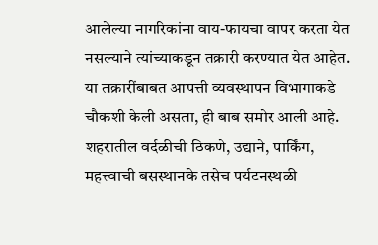आलेल्या नागरिकांना वाय-फायचा वापर करता येत नसल्याने त्यांच्याकडून तक्रारी करण्यात येत आहेत. या तक्रारींबाबत आपत्ती व्यवस्थापन विभागाकडे चौकशी केली असता, ही बाब समोर आली आहे. शहरातील वर्दळीची ठिकणे, उद्याने, पार्किंग, महत्त्वाची बसस्थानके तसेच पर्यटनस्थळी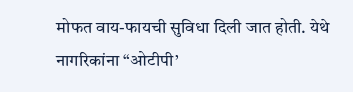मोफत वाय-फायची सुविधा दिली जात होती. येथे नागरिकांना “ओटीपी’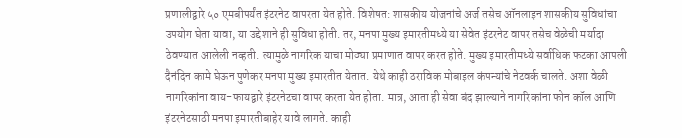प्रणालीद्वारे ५० एमबीपर्यंत इंटरनेट वापरता येत होते. विशेषत: शासकीय योजनांचे अर्ज तसेच ऑनलाइन शासकीय सुविधांचा उपयोग घेता यावा, या उद्देशाने ही सुविधा होती. तर, मनपा मुख्य इमारतीमध्ये या सेवेत इंटरनेट वापर तसेच वेळेची मर्यादा ठेवण्यात आलेली नव्हती. त्यामुळे नागरिक याचा मोठ्या प्रमाणात वापर करत होते. मुख्य इमारतीमध्ये सर्वाधिक फटका आपली दैनंदिन कामे घेऊन पुणेकर मनपा मुख्य इमारतीत येतात. येथे काही ठराविक मोबाइल कंपन्यांचे नेटवर्क चालते. अशा वेळी नागरिकांना वाय-फायद्वारे इंटरनेटचा वापर करता येत होता. मात्र, आता ही सेवा बंद झाल्याने नागरिकांना फोन कॉल आणि इंटरनेटसाठी मनपा इमारतीबाहेर यावे लागते. काही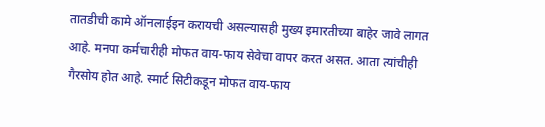तातडीची कामे ऑनलाईइन करायची असल्यासही मुख्य इमारतीच्या बाहेर जावे लागत आहे. मनपा कर्मचारीही मोफत वाय-फाय सेवेचा वापर करत असत. आता त्यांचीही गैरसोय होत आहे. स्मार्ट सिटीकडून मोफत वाय-फाय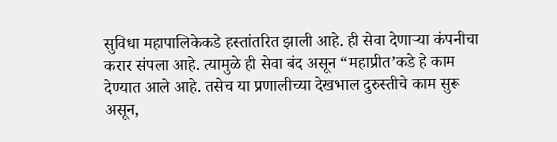सुविधा महापालिकेकडे हस्तांतरित झाली आहे. ही सेवा देणाऱ्या कंपनीचा करार संपला आहे. त्यामुळे ही सेवा बंद असून “महाप्रीत’कडे हे काम देण्यात आले आहे. तसेच या प्रणालीच्या देखभाल दुरुस्तीचे काम सुरू असून,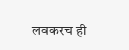लवकरच ही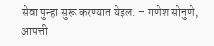सेवा पुन्हा सुरू करण्यात येइल. – गणेश सोनुणे, आपत्ती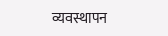व्यवस्थापन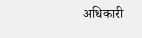अधिकारी